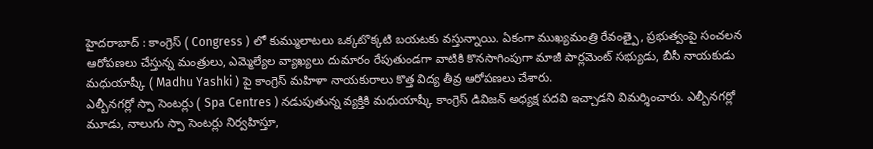హైదరాబాద్ : కాంగ్రెస్ ( Congress ) లో కుమ్ములాటలు ఒక్కటొక్కటి బయటకు వస్తున్నాయి. ఏకంగా ముఖ్యమంత్రి రేవంత్పై, ప్రభుత్వంపై సంచలన ఆరోపణలు చేస్తున్న మంత్రులు, ఎమ్మెల్యేల వ్యాఖ్యలు దుమారం రేపుతుండగా వాటికి కొనసాగింపుగా మాజీ పార్లమెంట్ సభ్యుడు, బీసీ నాయకుడు మధుయాష్కీ ( Madhu Yashki ) పై కాంగ్రెస్ మహిళా నాయకురాలు కొత్త విద్య తీవ్ర ఆరోపణలు చేశారు.
ఎల్బీనగర్లో స్పా సెంటర్లు ( Spa Centres ) నడుపుతున్న వ్యక్తికి మధుయాష్కీ కాంగ్రెస్ డివిజన్ అధ్యక్ష పదవి ఇచ్చాడని విమర్శించారు. ఎల్బీనగర్లో మూడు, నాలుగు స్పా సెంటర్లు నిర్వహిస్తూ,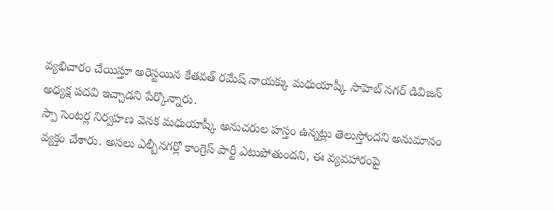వ్యభిచారం చేయిస్తూ అరెస్టయిన కేతవత్ రమేష్ నాయక్కు మధుయాష్కీ సాహెబ్ నగర్ డివిజన్ అధ్యక్ష పదవి ఇచ్చాడని పేర్కొన్నారు.
స్పా సెంటర్ల నిర్వహణ వెనక మధుయాష్కీ అనుచరుల హస్తం ఉన్నట్లు తెలుస్తోందని అనుమానం వ్యక్తం చేశారు. అసలు ఎల్బీనగర్లో కాంగ్రెస్ పార్టీ ఎటుపోతుందని, ఈ వ్యవహారంపై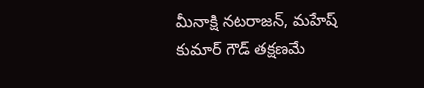మీనాక్షి నటరాజన్, మహేష్ కుమార్ గౌడ్ తక్షణమే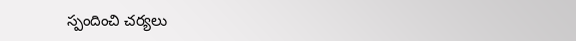స్పందించి చర్యలు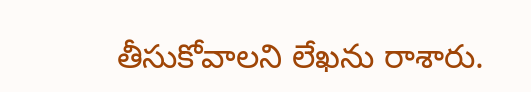తీసుకోవాలని లేఖను రాశారు.